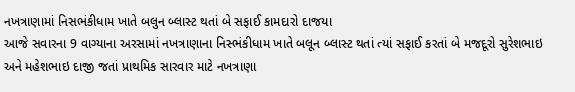નખત્રાણામાં નિસભંકીધામ ખાતે બલુન બ્લાસ્ટ થતાં બે સફાઈ કામદારો દાજયા
આજે સવારના 9 વાગ્યાના અરસામાં નખત્રાણાના નિસ્ભંકીધામ ખાતે બલૂન બ્લાસ્ટ થતાં ત્યાં સફાઈ કરતાં બે મજદૂરો સુરેશભાઇ અને મહેશભાઇ દાજી જતાં પ્રાથમિક સારવાર માટે નખત્રાણા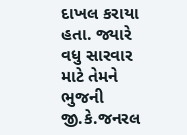દાખલ કરાયા હતા. જ્યારે વધુ સારવાર માટે તેમને ભુજની જી.કે.જનરલ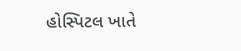હોસ્પિટલ ખાતે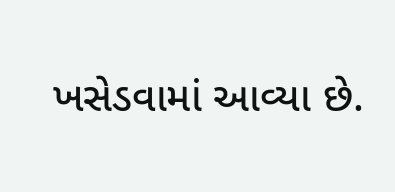ખસેડવામાં આવ્યા છે.